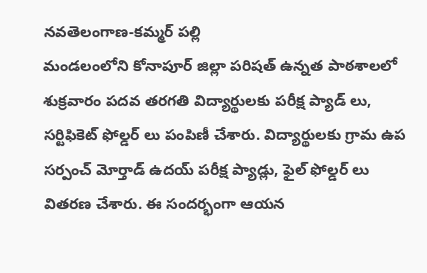నవతెలంగాణ-కమ్మర్ పల్లి
మండలంలోని కోనాపూర్ జిల్లా పరిషత్ ఉన్నత పాఠశాలలో శుక్రవారం పదవ తరగతి విద్యార్థులకు పరీక్ష ప్యాడ్ లు, సర్టిఫికెట్ ఫోల్డర్ లు పంపిణీ చేశారు. విద్యార్థులకు గ్రామ ఉప సర్పంచ్ మోర్తాడ్ ఉదయ్ పరీక్ష ప్యాడ్లు, ఫైల్ ఫోల్డర్ లు వితరణ చేశారు. ఈ సందర్భంగా ఆయన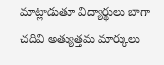మాట్లాడుతూ విద్యార్థులు బాగా చదివి అత్యుత్తమ మార్కులు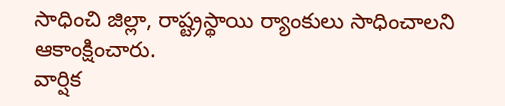సాధించి జిల్లా, రాష్ట్రస్థాయి ర్యాంకులు సాధించాలని ఆకాంక్షించారు.
వార్షిక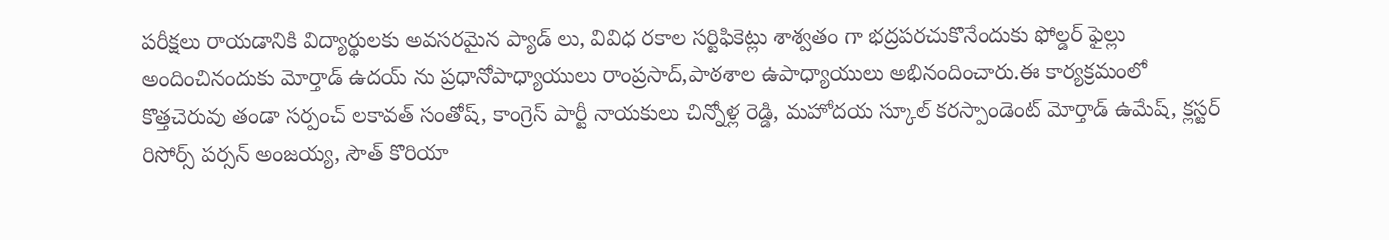పరీక్షలు రాయడానికి విద్యార్థులకు అవసరమైన ప్యాడ్ లు, వివిధ రకాల సర్టిఫికెట్లు శాశ్వతం గా భద్రపరచుకొనేందుకు ఫోల్డర్ ఫైల్లు అందించినందుకు మోర్తాడ్ ఉదయ్ ను ప్రధానోపాధ్యాయులు రాంప్రసాద్,పాఠశాల ఉపాధ్యాయులు అభినందించారు.ఈ కార్యక్రమంలో కొత్తచెరువు తండా సర్పంచ్ లకావత్ సంతోష్, కాంగ్రెస్ పార్టీ నాయకులు చిన్నోళ్ల రెడ్డి, మహోదయ స్కూల్ కరస్పాండెంట్ మోర్తాడ్ ఉమేష్, క్లస్టర్ రిసోర్స్ పర్సన్ అంజయ్య, సౌత్ కొరియా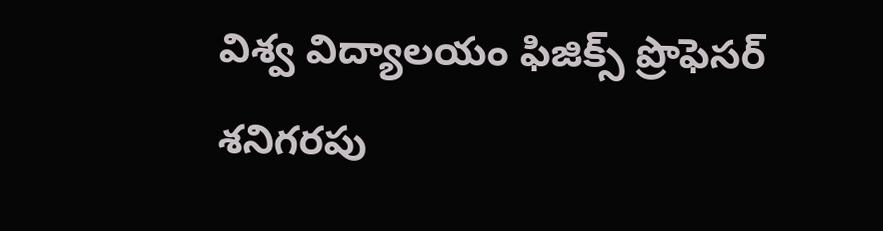విశ్వ విద్యాలయం ఫిజిక్స్ ప్రొఫెసర్ శనిగరపు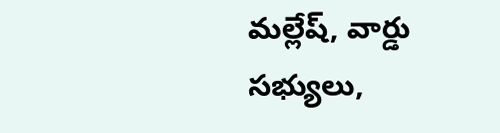మల్లేష్, వార్డు సభ్యులు,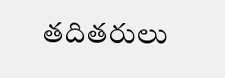తదితరులు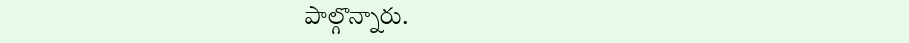పాల్గొన్నారు.